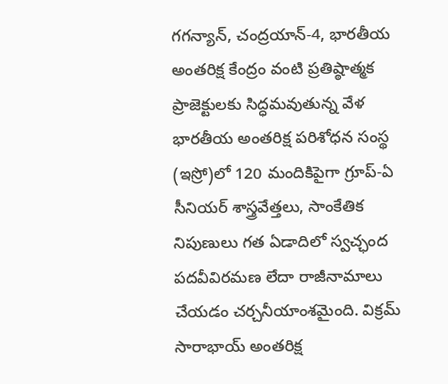గగన్యాన్, చంద్రయాన్-4, భారతీయ అంతరిక్ష కేంద్రం వంటి ప్రతిష్ఠాత్మక ప్రాజెక్టులకు సిద్ధమవుతున్న వేళ భారతీయ అంతరిక్ష పరిశోధన సంస్థ (ఇస్రో)లో 120 మందికిపైగా గ్రూప్-ఏ సీనియర్ శాస్త్రవేత్తలు, సాంకేతిక నిపుణులు గత ఏడాదిలో స్వచ్ఛంద పదవీవిరమణ లేదా రాజీనామాలు చేయడం చర్చనీయాంశమైంది. విక్రమ్ సారాభాయ్ అంతరిక్ష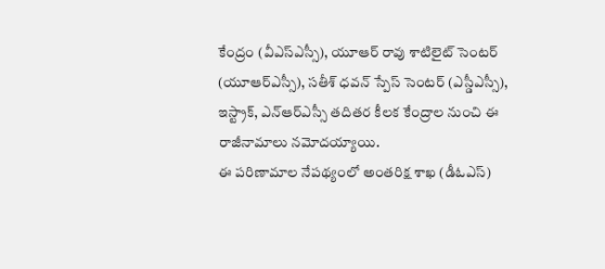కేంద్రం (వీఎస్ఎస్సీ), యూఆర్ రావు శాటిలైట్ సెంటర్ (యూఆర్ఎస్సీ), సతీశ్ ధవన్ స్పేస్ సెంటర్ (ఎస్డీఎస్సీ), ఇస్ట్రాక్, ఎన్ఆర్ఎస్సీ తదితర కీలక కేంద్రాల నుంచి ఈ రాజీనామాలు నమోదయ్యాయి.
ఈ పరిణామాల నేపథ్యంలో అంతరిక్ష శాఖ (డీఓఎస్)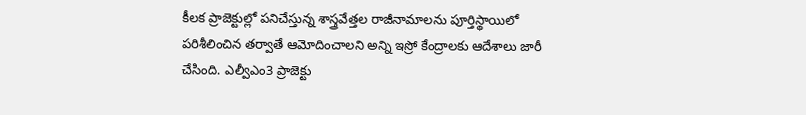కీలక ప్రాజెక్టుల్లో పనిచేస్తున్న శాస్త్రవేత్తల రాజీనామాలను పూర్తిస్థాయిలో పరిశీలించిన తర్వాతే ఆమోదించాలని అన్ని ఇస్రో కేంద్రాలకు ఆదేశాలు జారీ చేసింది. ఎల్వీఎం3 ప్రాజెక్టు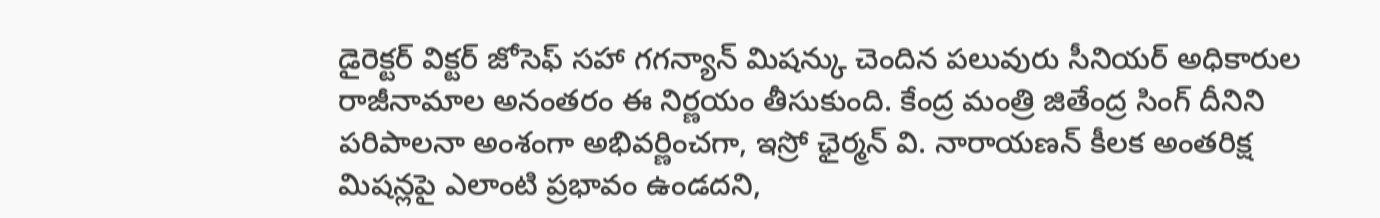డైరెక్టర్ విక్టర్ జోసెఫ్ సహా గగన్యాన్ మిషన్కు చెందిన పలువురు సీనియర్ అధికారుల రాజీనామాల అనంతరం ఈ నిర్ణయం తీసుకుంది. కేంద్ర మంత్రి జితేంద్ర సింగ్ దీనిని పరిపాలనా అంశంగా అభివర్ణించగా, ఇస్రో ఛైర్మన్ వి. నారాయణన్ కీలక అంతరిక్ష మిషన్లపై ఎలాంటి ప్రభావం ఉండదని,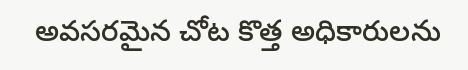అవసరమైన చోట కొత్త అధికారులను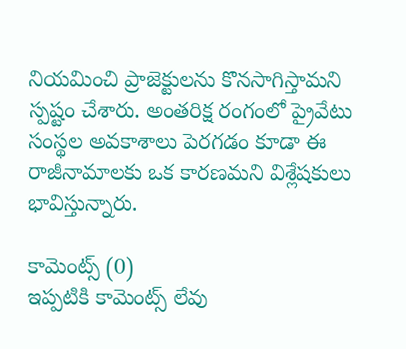నియమించి ప్రాజెక్టులను కొనసాగిస్తామని స్పష్టం చేశారు. అంతరిక్ష రంగంలో ప్రైవేటు సంస్థల అవకాశాలు పెరగడం కూడా ఈ రాజీనామాలకు ఒక కారణమని విశ్లేషకులు భావిస్తున్నారు.

కామెంట్స్ (0)
ఇప్పటికి కామెంట్స్ లేవు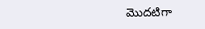మొదటిగా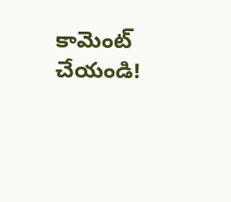కామెంట్ చేయండి!